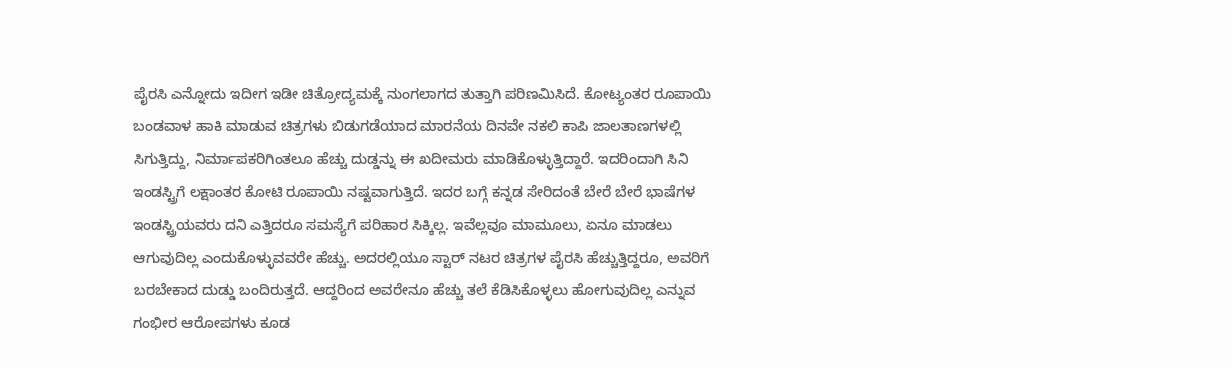ಪೈರಸಿ ಎನ್ನೋದು ಇದೀಗ ಇಡೀ ಚಿತ್ರೋದ್ಯಮಕ್ಕೆ ನುಂಗಲಾಗದ ತುತ್ತಾಗಿ ಪರಿಣಮಿಸಿದೆ. ಕೋಟ್ಯಂತರ ರೂಪಾಯಿ ಬಂಡವಾಳ ಹಾಕಿ ಮಾಡುವ ಚಿತ್ರಗಳು ಬಿಡುಗಡೆಯಾದ ಮಾರನೆಯ ದಿನವೇ ನಕಲಿ ಕಾಪಿ ಜಾಲತಾಣಗಳಲ್ಲಿ ಸಿಗುತ್ತಿದ್ದು, ನಿರ್ಮಾಪಕರಿಗಿಂತಲೂ ಹೆಚ್ಚು ದುಡ್ಡನ್ನು ಈ ಖದೀಮರು ಮಾಡಿಕೊಳ್ಳುತ್ತಿದ್ದಾರೆ. ಇದರಿಂದಾಗಿ ಸಿನಿ ಇಂಡಸ್ಟ್ರಿಗೆ ಲಕ್ಷಾಂತರ ಕೋಟಿ ರೂಪಾಯಿ ನಷ್ಟವಾಗುತ್ತಿದೆ. ಇದರ ಬಗ್ಗೆ ಕನ್ನಡ ಸೇರಿದಂತೆ ಬೇರೆ ಬೇರೆ ಭಾಷೆಗಳ ಇಂಡಸ್ಟ್ರಿಯವರು ದನಿ ಎತ್ತಿದರೂ ಸಮಸ್ಯೆಗೆ ಪರಿಹಾರ ಸಿಕ್ಕಿಲ್ಲ. ಇವೆಲ್ಲವೂ ಮಾಮೂಲು, ಏನೂ ಮಾಡಲು ಆಗುವುದಿಲ್ಲ ಎಂದುಕೊಳ್ಳುವವರೇ ಹೆಚ್ಚು. ಅದರಲ್ಲಿಯೂ ಸ್ಟಾರ್ ನಟರ ಚಿತ್ರಗಳ ಪೈರಸಿ ಹೆಚ್ಚುತ್ತಿದ್ದರೂ, ಅವರಿಗೆ ಬರಬೇಕಾದ ದುಡ್ಡು ಬಂದಿರುತ್ತದೆ. ಆದ್ದರಿಂದ ಅವರೇನೂ ಹೆಚ್ಚು ತಲೆ ಕೆಡಿಸಿಕೊಳ್ಳಲು ಹೋಗುವುದಿಲ್ಲ ಎನ್ನುವ ಗಂಭೀರ ಆರೋಪಗಳು ಕೂಡ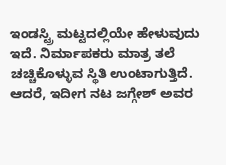ಇಂಡಸ್ಟ್ರಿ ಮಟ್ಟದಲ್ಲಿಯೇ ಹೇಳುವುದು ಇದೆ. ನಿರ್ಮಾಪಕರು ಮಾತ್ರ ತಲೆ ಚಚ್ಚಿಕೊಳ್ಳುವ ಸ್ಥಿತಿ ಉಂಟಾಗುತ್ತಿದೆ.
ಆದರೆ, ಇದೀಗ ನಟ ಜಗ್ಗೇಶ್ ಅವರ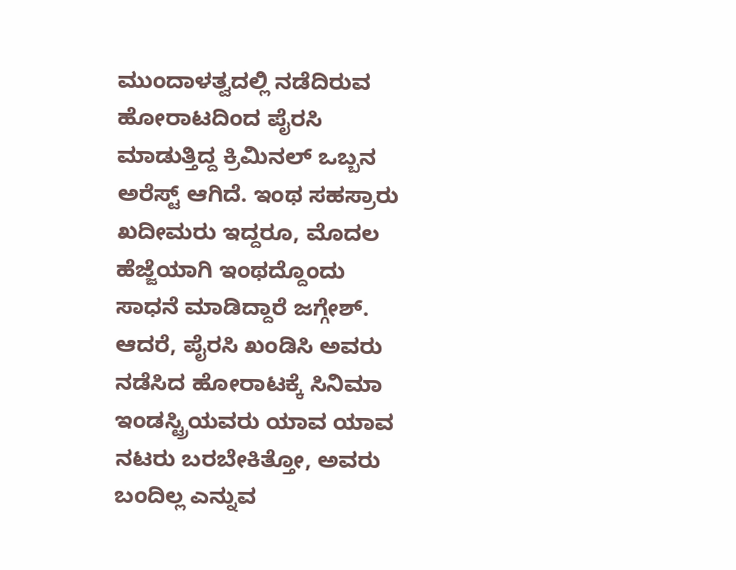ಮುಂದಾಳತ್ವದಲ್ಲಿ ನಡೆದಿರುವ ಹೋರಾಟದಿಂದ ಪೈರಸಿ ಮಾಡುತ್ತಿದ್ದ ಕ್ರಿಮಿನಲ್ ಒಬ್ಬನ ಅರೆಸ್ಟ್ ಆಗಿದೆ. ಇಂಥ ಸಹಸ್ರಾರು ಖದೀಮರು ಇದ್ದರೂ, ಮೊದಲ ಹೆಜ್ಜೆಯಾಗಿ ಇಂಥದ್ದೊಂದು ಸಾಧನೆ ಮಾಡಿದ್ದಾರೆ ಜಗ್ಗೇಶ್. ಆದರೆ, ಪೈರಸಿ ಖಂಡಿಸಿ ಅವರು ನಡೆಸಿದ ಹೋರಾಟಕ್ಕೆ ಸಿನಿಮಾ ಇಂಡಸ್ಟ್ರಿಯವರು ಯಾವ ಯಾವ ನಟರು ಬರಬೇಕಿತ್ತೋ, ಅವರು ಬಂದಿಲ್ಲ ಎನ್ನುವ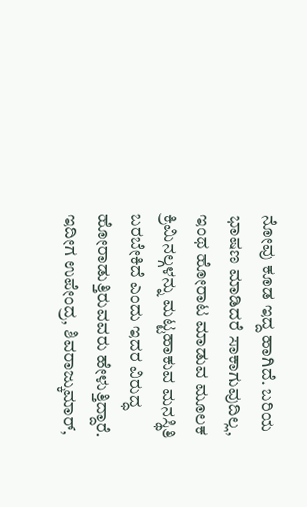ನೋವು ಕೂಡ ಇದ್ದ ಹಾಗಿದೆ. ಬರಿಯ ಭಾಷಣ ಮಾಡಿದರೆ ಸಾಕಾಗುವುದಿಲ್ಲ, ಇಂಥ ಹೋರಾಟ ಮಾಡುವ ಮೂಲಕ ಕ್ರಿಮಿನಲ್ಗಳನ್ನು ಮಟ್ಟಹಾಕುವ ಮನಸ್ಥಿತಿ ಬರಬೇಕಿದೆ ಎಂದು ಇದರ ವಿರುದ್ಧ ಹೋರಾಡುತ್ತಿರುವವರು ಹೇಳುತ್ತಿದ್ದಾರೆ.
ಇದೀಗ ಉಪೇಂದ್ರ, ಶಿವರಾಜ್ಕುಮಾರ್,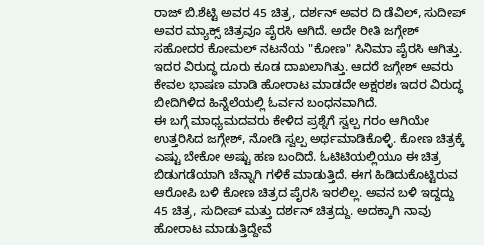ರಾಜ್ ಬಿ.ಶೆಟ್ಟಿ ಅವರ 45 ಚಿತ್ರ, ದರ್ಶನ್ ಅವರ ದಿ ಡೆವಿಲ್, ಸುದೀಪ್ ಅವರ ಮ್ಯಾಕ್ಸ್ ಚಿತ್ರವೂ ಪೈರಸಿ ಆಗಿದೆ. ಅದೇ ರೀತಿ ಜಗ್ಗೇಶ್ ಸಹೋದರ ಕೋಮಲ್ ನಟನೆಯ "ಕೋಣ" ಸಿನಿಮಾ ಪೈರಸಿ ಆಗಿತ್ತು. ಇದರ ವಿರುದ್ಧ ದೂರು ಕೂಡ ದಾಖಲಾಗಿತ್ತು. ಆದರೆ ಜಗ್ಗೇಶ್ ಅವರು ಕೇವಲ ಭಾಷಣ ಮಾಡಿ ಹೋರಾಟ ಮಾಡದೇ ಅಕ್ಷರಶಃ ಇದರ ವಿರುದ್ಧ ಬೀದಿಗಿಳಿದ ಹಿನ್ನೆಲೆಯಲ್ಲಿ ಓರ್ವನ ಬಂಧನವಾಗಿದೆ.
ಈ ಬಗ್ಗೆ ಮಾಧ್ಯಮದವರು ಕೇಳಿದ ಪ್ರಶ್ನೆಗೆ ಸ್ವಲ್ಪ ಗರಂ ಆಗಿಯೇ ಉತ್ತರಿಸಿದ ಜಗ್ಗೇಶ್, ನೋಡಿ ಸ್ವಲ್ಪ ಅರ್ಥಮಾಡಿಕೊಳ್ಳಿ. ಕೋಣ ಚಿತ್ರಕ್ಕೆ ಎಷ್ಟು ಬೇಕೋ ಅಷ್ಟು ಹಣ ಬಂದಿದೆ. ಓಟಿಟಿಯಲ್ಲಿಯೂ ಈ ಚಿತ್ರ ಬಿಡುಗಡೆಯಾಗಿ ಚೆನ್ನಾಗಿ ಗಳಿಕೆ ಮಾಡುತ್ತಿದೆ. ಈಗ ಹಿಡಿದುಕೊಟ್ಟಿರುವ ಆರೋಪಿ ಬಳಿ ಕೋಣ ಚಿತ್ರದ ಪೈರಸಿ ಇರಲಿಲ್ಲ. ಅವನ ಬಳಿ ಇದ್ದದ್ದು 45 ಚಿತ್ರ, ಸುದೀಪ್ ಮತ್ತು ದರ್ಶನ್ ಚಿತ್ರದ್ದು. ಅದಕ್ಕಾಗಿ ನಾವು ಹೋರಾಟ ಮಾಡುತ್ತಿದ್ದೇವೆ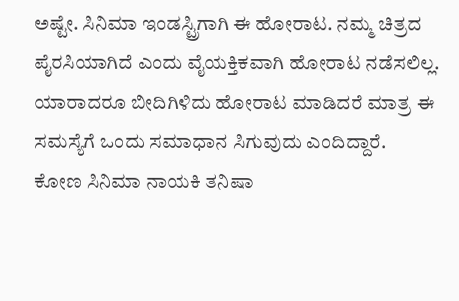ಅಷ್ಟೇ. ಸಿನಿಮಾ ಇಂಡಸ್ಟ್ರಿಗಾಗಿ ಈ ಹೋರಾಟ. ನಮ್ಮ ಚಿತ್ರದ ಪೈರಸಿಯಾಗಿದೆ ಎಂದು ವೈಯಕ್ತಿಕವಾಗಿ ಹೋರಾಟ ನಡೆಸಲಿಲ್ಲ. ಯಾರಾದರೂ ಬೀದಿಗಿಳಿದು ಹೋರಾಟ ಮಾಡಿದರೆ ಮಾತ್ರ ಈ ಸಮಸ್ಯೆಗೆ ಒಂದು ಸಮಾಧಾನ ಸಿಗುವುದು ಎಂದಿದ್ದಾರೆ.
ಕೋಣ ಸಿನಿಮಾ ನಾಯಕಿ ತನಿಷಾ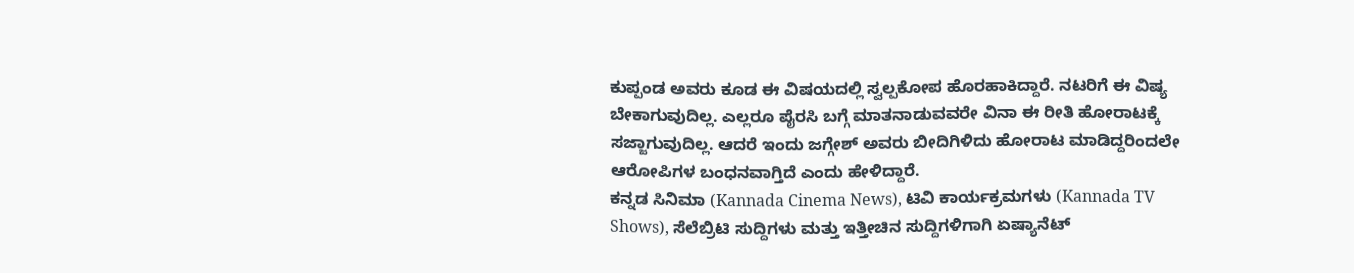ಕುಪ್ಪಂಡ ಅವರು ಕೂಡ ಈ ವಿಷಯದಲ್ಲಿ ಸ್ವಲ್ಪಕೋಪ ಹೊರಹಾಕಿದ್ದಾರೆ. ನಟರಿಗೆ ಈ ವಿಷ್ಯ ಬೇಕಾಗುವುದಿಲ್ಲ. ಎಲ್ಲರೂ ಪೈರಸಿ ಬಗ್ಗೆ ಮಾತನಾಡುವವರೇ ವಿನಾ ಈ ರೀತಿ ಹೋರಾಟಕ್ಕೆ ಸಜ್ಜಾಗುವುದಿಲ್ಲ. ಆದರೆ ಇಂದು ಜಗ್ಗೇಶ್ ಅವರು ಬೀದಿಗಿಳಿದು ಹೋರಾಟ ಮಾಡಿದ್ದರಿಂದಲೇ ಆರೋಪಿಗಳ ಬಂಧನವಾಗ್ತಿದೆ ಎಂದು ಹೇಳಿದ್ದಾರೆ.
ಕನ್ನಡ ಸಿನಿಮಾ (Kannada Cinema News), ಟಿವಿ ಕಾರ್ಯಕ್ರಮಗಳು (Kannada TV Shows), ಸೆಲೆಬ್ರಿಟಿ ಸುದ್ದಿಗಳು ಮತ್ತು ಇತ್ತೀಚಿನ ಸುದ್ದಿಗಳಿಗಾಗಿ ಏಷ್ಯಾನೆಟ್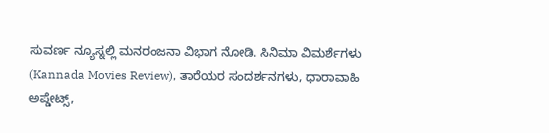ಸುವರ್ಣ ನ್ಯೂಸ್ನಲ್ಲಿ ಮನರಂಜನಾ ವಿಭಾಗ ನೋಡಿ. ಸಿನಿಮಾ ವಿಮರ್ಶೆಗಳು (Kannada Movies Review), ತಾರೆಯರ ಸಂದರ್ಶನಗಳು, ಧಾರಾವಾಹಿ ಅಪ್ಡೇಟ್ಸ್,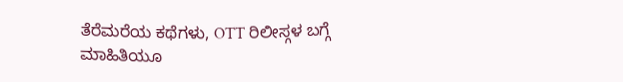ತೆರೆಮರೆಯ ಕಥೆಗಳು, OTT ರಿಲೀಸ್ಗಳ ಬಗ್ಗೆ ಮಾಹಿತಿಯೂ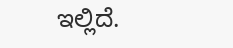ಇಲ್ಲಿದೆ.